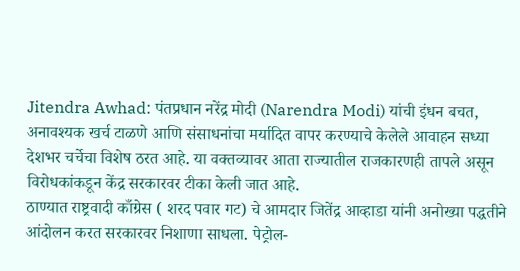Jitendra Awhad: पंतप्रधान नरेंद्र मोदी (Narendra Modi) यांची इंधन बचत, अनावश्यक खर्च टाळणे आणि संसाधनांचा मर्यादित वापर करण्याचे केलेले आवाहन सध्या देशभर चर्चेचा विशेष ठरत आहे. या वक्तव्यावर आता राज्यातील राजकारणही तापले असून विरोधकांकडून केंद्र सरकारवर टीका केली जात आहे.
ठाण्यात राष्ट्रवादी काँग्रेस ( शरद पवार गट) चे आमदार जितेंद्र आव्हाडा यांनी अनोख्या पद्धतीने आंदोलन करत सरकारवर निशाणा साधला. पेट्रोल-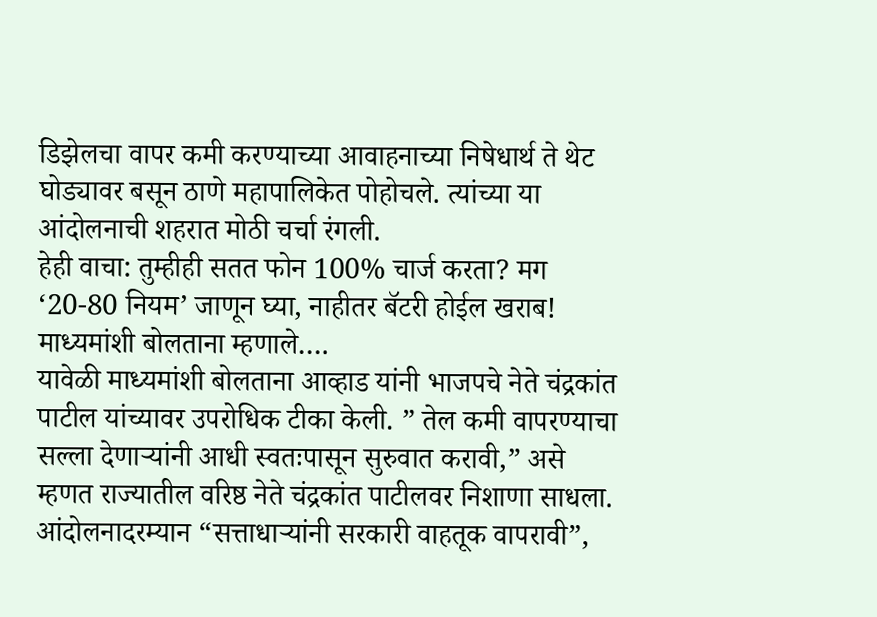डिझेलचा वापर कमी करण्याच्या आवाहनाच्या निषेधार्थ ते थेट घोड्यावर बसून ठाणे महापालिकेत पोहोचले. त्यांच्या या आंदोलनाची शहरात मोठी चर्चा रंगली.
हेही वाचा: तुम्हीही सतत फोन 100% चार्ज करता? मग ‘20-80 नियम’ जाणून घ्या, नाहीतर बॅटरी होईल खराब!
माध्यमांशी बोलताना म्हणाले….
यावेळी माध्यमांशी बोलताना आव्हाड यांनी भाजपचे नेते चंद्रकांत पाटील यांच्यावर उपरोधिक टीका केली. ” तेल कमी वापरण्याचा सल्ला देणाऱ्यांनी आधी स्वतःपासून सुरुवात करावी,” असे म्हणत राज्यातील वरिष्ठ नेते चंद्रकांत पाटीलवर निशाणा साधला.
आंदोलनादरम्यान “सत्ताधाऱ्यांनी सरकारी वाहतूक वापरावी”,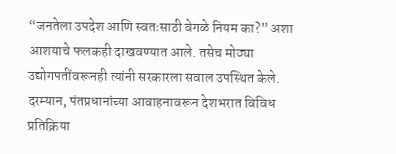“जनतेला उपदेश आणि स्वतःसाठी वेगळे नियम का?” अशा आशयाचे फलकही दाखवण्यात आले. तसेच मोठ्या उद्योगपतींवरूनही त्यांनी सरकारला सवाल उपस्थित केले.
दरम्यान, पंतप्रधानांच्या आवाहनावरून देशभरात विविध प्रतिक्रिया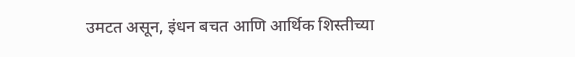उमटत असून, इंधन बचत आणि आर्थिक शिस्तीच्या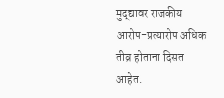मुद्द्यावर राजकीय आरोप-प्रत्यारोप अधिक तीव्र होताना दिसत आहेत.